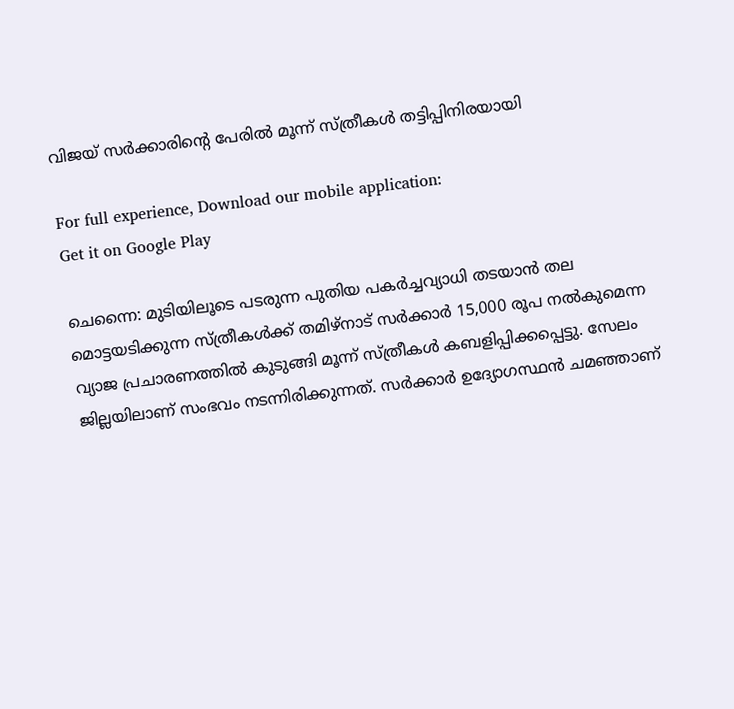വിജയ് സർക്കാരിന്റെ പേരിൽ മൂന്ന് സ്ത്രീകൾ തട്ടിപ്പിനിരയായി

For full experience, Download our mobile application:
Get it on Google Play

ചെന്നൈ: മുടിയിലൂടെ പടരുന്ന പുതിയ പകർച്ചവ്യാധി തടയാൻ തല മൊട്ടയടിക്കുന്ന സ്ത്രീകൾക്ക് തമിഴ്‌നാട് സർക്കാർ 15,000 രൂപ നൽകുമെന്ന വ്യാജ പ്രചാരണത്തിൽ കുടുങ്ങി മൂന്ന് സ്ത്രീകൾ കബളിപ്പിക്കപ്പെട്ടു. സേലം ജില്ലയിലാണ് സംഭവം നടന്നിരിക്കുന്നത്. സർക്കാർ ഉദ്യോഗസ്ഥൻ ചമഞ്ഞാണ്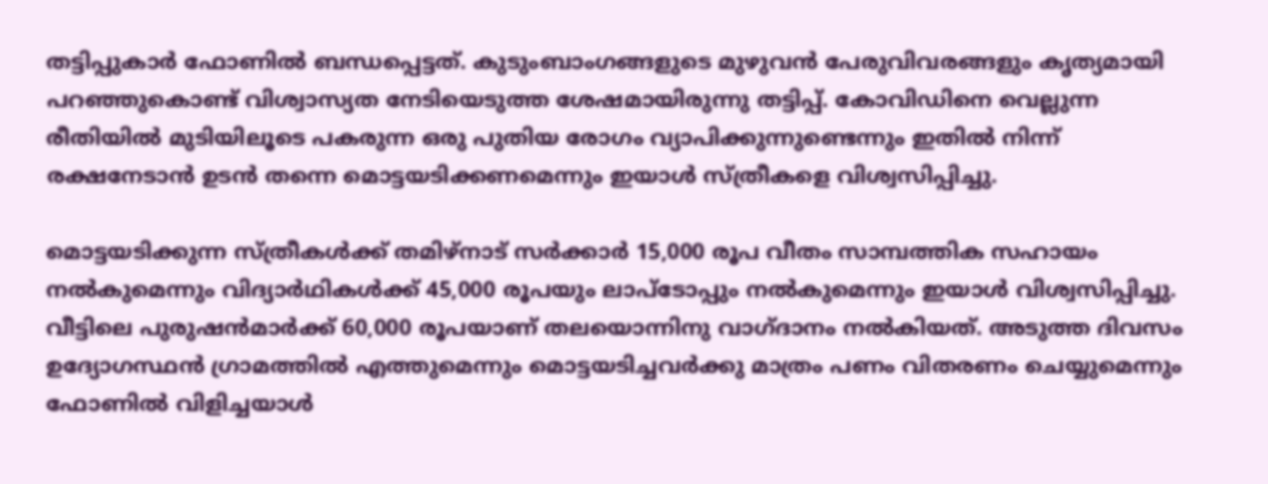തട്ടിപ്പുകാർ ഫോണിൽ ബന്ധപ്പെട്ടത്. കുടുംബാംഗങ്ങളുടെ മുഴുവൻ പേരുവിവരങ്ങളും കൃത്യമായി പറഞ്ഞുകൊണ്ട് വിശ്വാസ്യത നേടിയെടുത്ത ശേഷമായിരുന്നു തട്ടിപ്പ്. കോവിഡിനെ വെല്ലുന്ന രീതിയിൽ മുടിയിലൂടെ പകരുന്ന ഒരു പുതിയ രോഗം വ്യാപിക്കുന്നുണ്ടെന്നും ഇതിൽ നിന്ന് രക്ഷനേടാൻ ഉടൻ തന്നെ മൊട്ടയടിക്കണമെന്നും ഇയാൾ സ്ത്രീകളെ വിശ്വസിപ്പിച്ചു.

മൊട്ടയടിക്കുന്ന സ്ത്രീകൾക്ക് തമിഴ്‌നാട് സർക്കാർ 15,000 രൂപ വീതം സാമ്പത്തിക സഹായം നൽകുമെന്നും വിദ്യാർഥികൾക്ക് 45,000 രൂപയും ലാപ്ടോപ്പും നൽകുമെന്നും ഇയാൾ വിശ്വസിപ്പിച്ചു. വീട്ടിലെ പുരുഷൻമാർക്ക് 60,000 രൂപയാണ് തലയൊന്നിനു വാഗ്ദാനം നൽകിയത്. അടുത്ത ദിവസം ഉദ്യോഗസ്ഥൻ ഗ്രാമത്തിൽ എത്തുമെന്നും മൊട്ടയടിച്ചവർക്കു മാത്രം പണം വിതരണം ചെയ്യുമെന്നും ഫോണിൽ വിളിച്ചയാൾ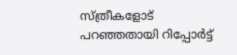സ്ത്രീകളോട് പറഞ്ഞതായി റിപ്പോർട്ട്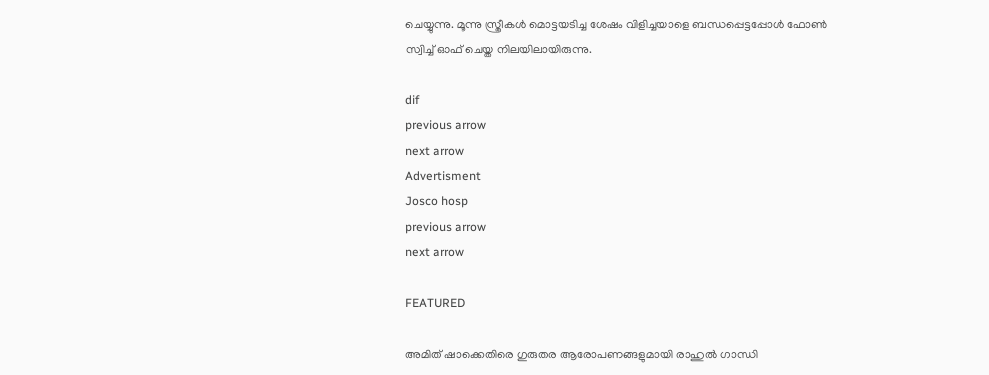ചെയ്യുന്നു. മൂന്നു സ്ത്രീകൾ മൊട്ടയടിച്ച ശേഷം വിളിച്ചയാളെ ബന്ധപ്പെട്ടപ്പോൾ ഫോൺ സ്വിച്ച് ഓഫ് ചെയ്ത നിലയിലായിരുന്നു.

dif
previous arrow
next arrow
Advertisment
Josco hosp
previous arrow
next arrow

FEATURED

അമിത് ഷാക്കെതിരെ ഗുരുതര ആരോപണങ്ങളുമായി രാഹുല്‍ ഗാന്ധി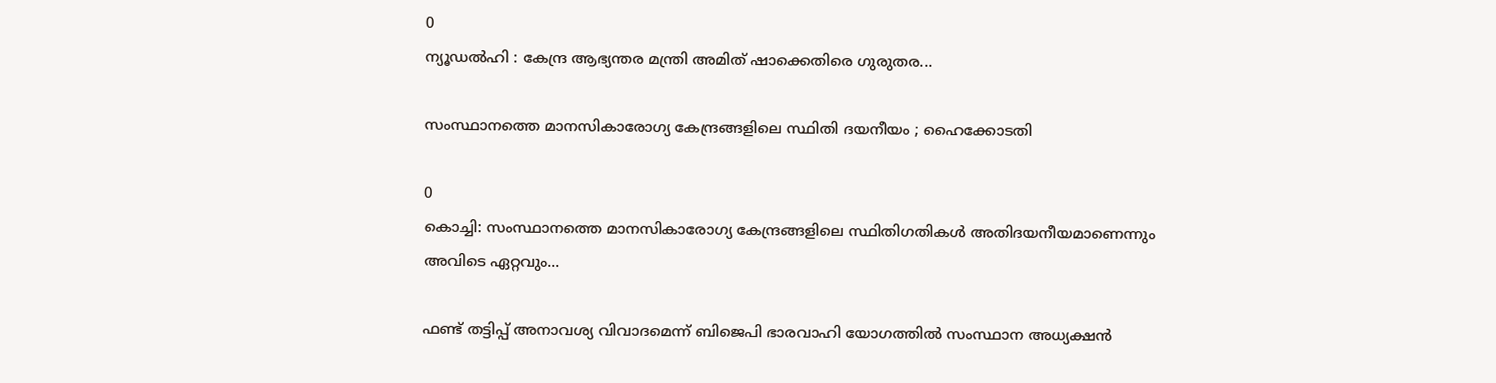0
ന്യൂഡൽഹി : കേന്ദ്ര ആഭ്യന്തര മന്ത്രി അമിത് ഷാക്കെതിരെ ഗുരുതര...

സംസ്ഥാനത്തെ മാനസികാരോഗ്യ കേന്ദ്രങ്ങളിലെ സ്ഥിതി ദയനീയം ; ഹൈക്കോടതി

0
കൊച്ചി: സംസ്ഥാനത്തെ മാനസികാരോഗ്യ കേന്ദ്രങ്ങളിലെ സ്ഥിതിഗതികൾ അതിദയനീയമാണെന്നും അവിടെ ഏറ്റവും...

ഫണ്ട് തട്ടിപ്പ് അനാവശ്യ വിവാദമെന്ന് ബിജെപി ഭാരവാഹി യോഗത്തിൽ സംസ്ഥാന അധ്യക്ഷൻ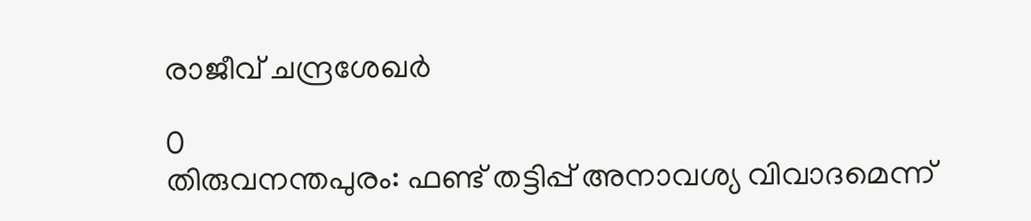രാജീവ് ചന്ദ്രശേഖർ

0
തിരുവനന്തപുരം: ഫണ്ട് തട്ടിപ്പ് അനാവശ്യ വിവാദമെന്ന്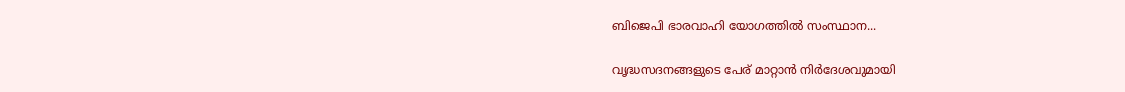ബിജെപി ഭാരവാഹി യോഗത്തിൽ സംസ്ഥാന...

വൃദ്ധസദനങ്ങളുടെ പേര് മാറ്റാൻ നിർദേശവുമായി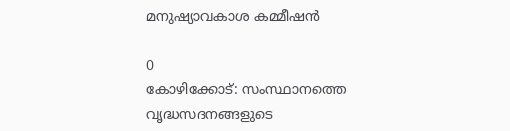മനുഷ്യാവകാശ കമ്മീഷൻ

0
കോഴിക്കോട്: സംസ്ഥാനത്തെ വൃദ്ധസദനങ്ങളുടെ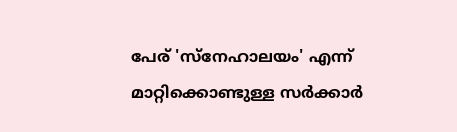പേര് 'സ്നേഹാലയം' എന്ന് മാറ്റിക്കൊണ്ടുള്ള സർക്കാർ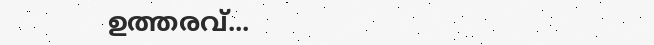ഉത്തരവ്...